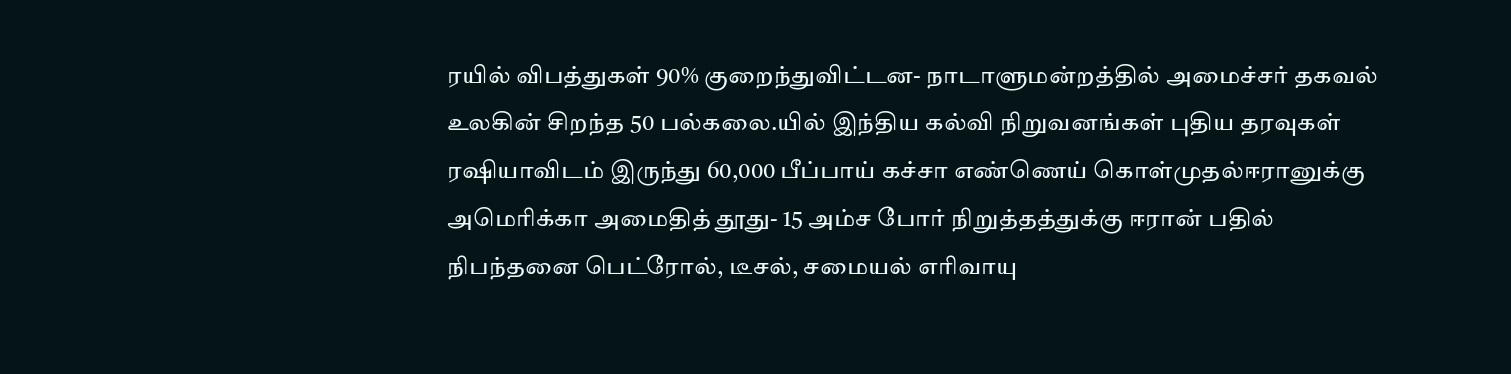ரயில் விபத்துகள் 90% குறைந்துவிட்டன- நாடாளுமன்றத்தில் அமைச்சர் தகவல் உலகின் சிறந்த 50 பல்கலை.யில் இந்திய கல்வி நிறுவனங்கள் புதிய தரவுகள் ரஷியாவிடம் இருந்து 60,000 பீப்பாய் கச்சா எண்ணெய் கொள்முதல்ஈரானுக்கு அமெரிக்கா அமைதித் தூது- 15 அம்ச போர் நிறுத்தத்துக்கு ஈரான் பதில் நிபந்தனை பெட்ரோல், டீசல், சமையல் எரிவாயு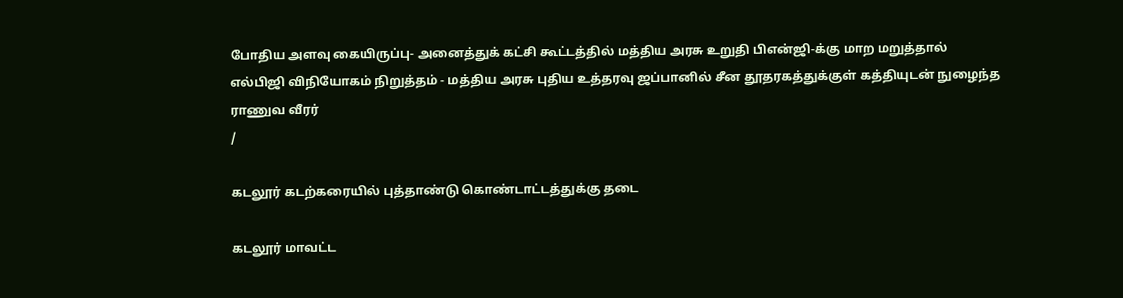போதிய அளவு கையிருப்பு- அனைத்துக் கட்சி கூட்டத்தில் மத்திய அரசு உறுதி பிஎன்ஜி-க்கு மாற மறுத்தால் எல்பிஜி விநியோகம் நிறுத்தம் - மத்திய அரசு புதிய உத்தரவு ஜப்பானில் சீன தூதரகத்துக்குள் கத்தியுடன் நுழைந்த ராணுவ வீரர்
/

கடலூர் கடற்கரையில் புத்தாண்டு கொண்டாட்டத்துக்கு தடை

கடலூர் மாவட்ட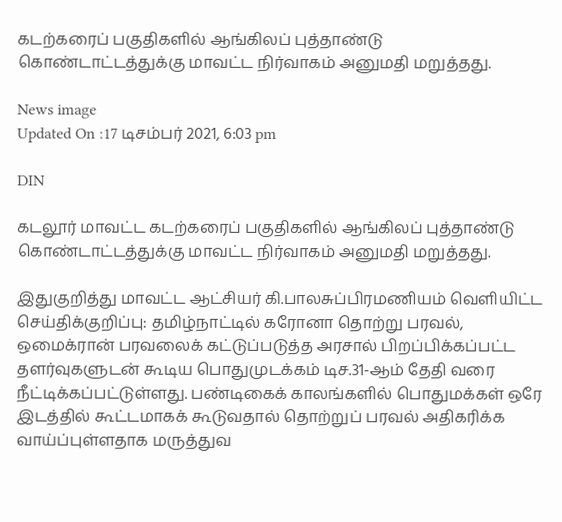கடற்கரைப் பகுதிகளில் ஆங்கிலப் புத்தாண்டு கொண்டாட்டத்துக்கு மாவட்ட நிர்வாகம் அனுமதி மறுத்தது.

News image
Updated On :17 டிசம்பர் 2021, 6:03 pm

DIN

கடலூர் மாவட்ட கடற்கரைப் பகுதிகளில் ஆங்கிலப் புத்தாண்டு கொண்டாட்டத்துக்கு மாவட்ட நிர்வாகம் அனுமதி மறுத்தது.

இதுகுறித்து மாவட்ட ஆட்சியர் கி.பாலசுப்பிரமணியம் வெளியிட்ட செய்திக்குறிப்பு: தமிழ்நாட்டில் கரோனா தொற்று பரவல், ஒமைக்ரான் பரவலைக் கட்டுப்படுத்த அரசால் பிறப்பிக்கப்பட்ட தளர்வுகளுடன் கூடிய பொதுமுடக்கம் டிச.31-ஆம் தேதி வரை நீட்டிக்கப்பட்டுள்ளது. பண்டிகைக் காலங்களில் பொதுமக்கள் ஒரே இடத்தில் கூட்டமாகக் கூடுவதால் தொற்றுப் பரவல் அதிகரிக்க வாய்ப்புள்ளதாக மருத்துவ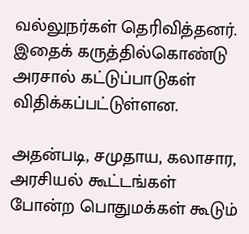வல்லுநர்கள் தெரிவித்தனர். இதைக் கருத்தில்கொண்டு அரசால் கட்டுப்பாடுகள் விதிக்கப்பட்டுள்ளன.

அதன்படி, சமுதாய, கலாசார, அரசியல் கூட்டங்கள் போன்ற பொதுமக்கள் கூடும்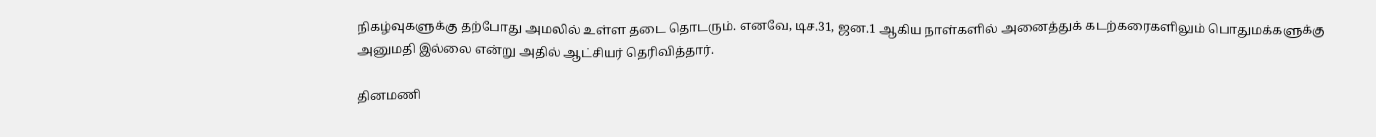நிகழ்வுகளுக்கு தற்போது அமலில் உள்ள தடை தொடரும். எனவே, டிச.31, ஜன.1 ஆகிய நாள்களில் அனைத்துக் கடற்கரைகளிலும் பொதுமக்களுக்கு அனுமதி இல்லை என்று அதில் ஆட்சியர் தெரிவித்தார்.

தினமணி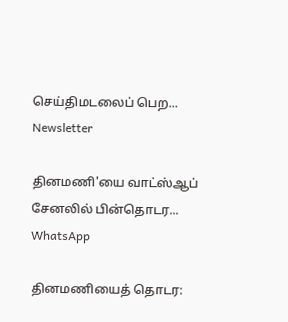செய்திமடலைப் பெற... Newsletter

தினமணி'யை வாட்ஸ்ஆப் சேனலில் பின்தொடர... WhatsApp

தினமணியைத் தொடர: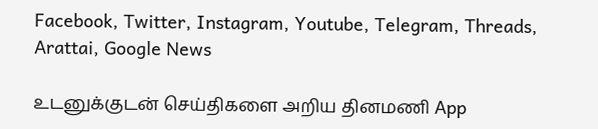Facebook, Twitter, Instagram, Youtube, Telegram, Threads, Arattai, Google News

உடனுக்குடன் செய்திகளை அறிய தினமணி App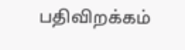பதிவிறக்கம்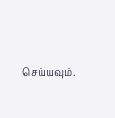செய்யவும்.